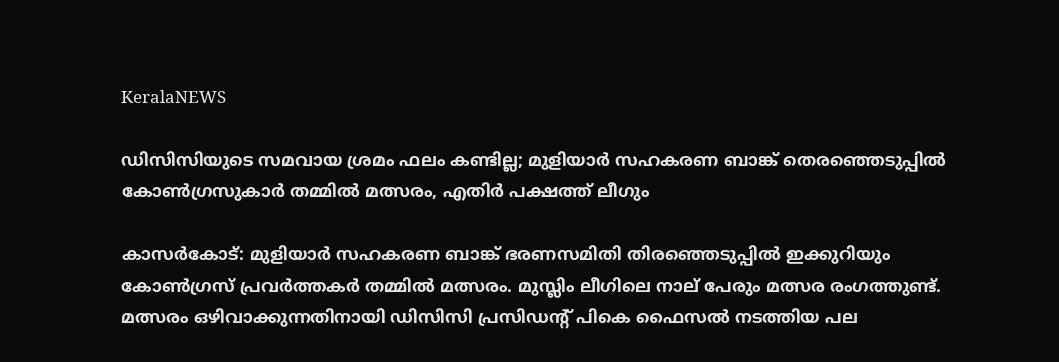KeralaNEWS

ഡിസിസിയുടെ സമവായ ശ്രമം ഫലം കണ്ടില്ല; മുളിയാര്‍ സഹകരണ ബാങ്ക് തെരഞ്ഞെടുപ്പില്‍ കോണ്‍ഗ്രസുകാര്‍ തമ്മില്‍ മത്സരം, എതിര്‍ പക്ഷത്ത് ലീഗും

കാസര്‍കോട്: മുളിയാര്‍ സഹകരണ ബാങ്ക് ഭരണസമിതി തിരഞ്ഞെടുപ്പില്‍ ഇക്കുറിയും കോണ്‍ഗ്രസ് പ്രവര്‍ത്തകര്‍ തമ്മില്‍ മത്സരം. മുസ്ലിം ലീഗിലെ നാല് പേരും മത്സര രംഗത്തുണ്ട്. മത്സരം ഒഴിവാക്കുന്നതിനായി ഡിസിസി പ്രസിഡന്റ് പികെ ഫൈസല്‍ നടത്തിയ പല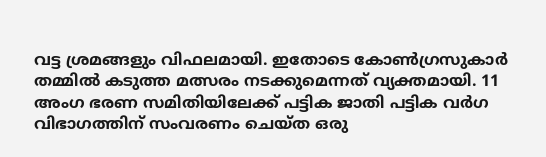വട്ട ശ്രമങ്ങളും വിഫലമായി. ഇതോടെ കോണ്‍ഗ്രസുകാര്‍ തമ്മില്‍ കടുത്ത മത്സരം നടക്കുമെന്നത് വ്യക്തമായി. 11 അംഗ ഭരണ സമിതിയിലേക്ക് പട്ടിക ജാതി പട്ടിക വര്‍ഗ വിഭാഗത്തിന് സംവരണം ചെയ്ത ഒരു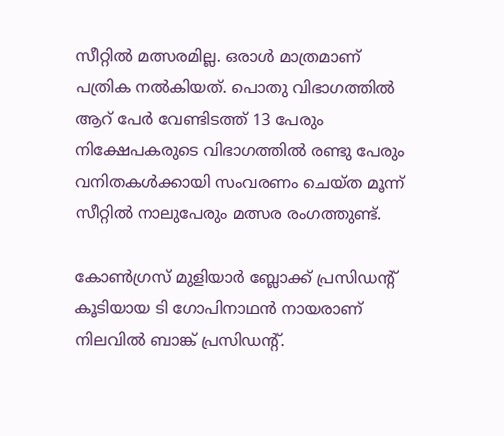സീറ്റില്‍ മത്സരമില്ല. ഒരാള്‍ മാത്രമാണ് പത്രിക നല്‍കിയത്. പൊതു വിഭാഗത്തില്‍ ആറ് പേര്‍ വേണ്ടിടത്ത് 13 പേരും നിക്ഷേപകരുടെ വിഭാഗത്തില്‍ രണ്ടു പേരും വനിതകള്‍ക്കായി സംവരണം ചെയ്ത മൂന്ന് സീറ്റില്‍ നാലുപേരും മത്സര രംഗത്തുണ്ട്.

കോണ്‍ഗ്രസ് മുളിയാര്‍ ബ്ലോക്ക് പ്രസിഡന്റ് കൂടിയായ ടി ഗോപിനാഥന്‍ നായരാണ് നിലവില്‍ ബാങ്ക് പ്രസിഡന്റ്.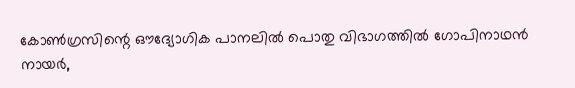കോണ്‍ഗ്രസിന്റെ ഔദ്യോഗിക പാനലില്‍ പൊതു വിഭാഗത്തില്‍ ഗോപിനാഥന്‍ നായര്‍,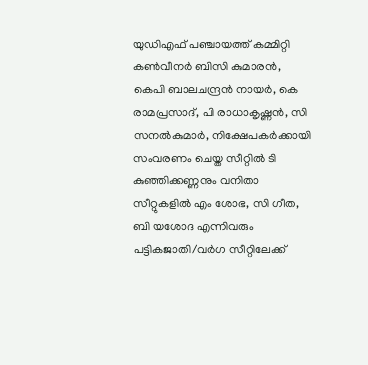യുഡിഎഫ് പഞ്ചായത്ത് കമ്മിറ്റി കണ്‍വീനര്‍ ബിസി കുമാരന്‍, കെപി ബാലചന്ദ്രന്‍ നായര്‍, കെ രാമപ്രസാദ്, പി രാധാകൃഷ്ണന്‍, സി സനല്‍കുമാര്‍, നിക്ഷേപകര്‍ക്കായി സംവരണം ചെയ്ത സീറ്റില്‍ ടി കുഞ്ഞിക്കണ്ണനും വനിതാ സീറ്റുകളില്‍ എം ശോഭ, സി ഗീത, ബി യശോദ എന്നിവരും പട്ടികജാതി/വര്‍ഗ സീറ്റിലേക്ക്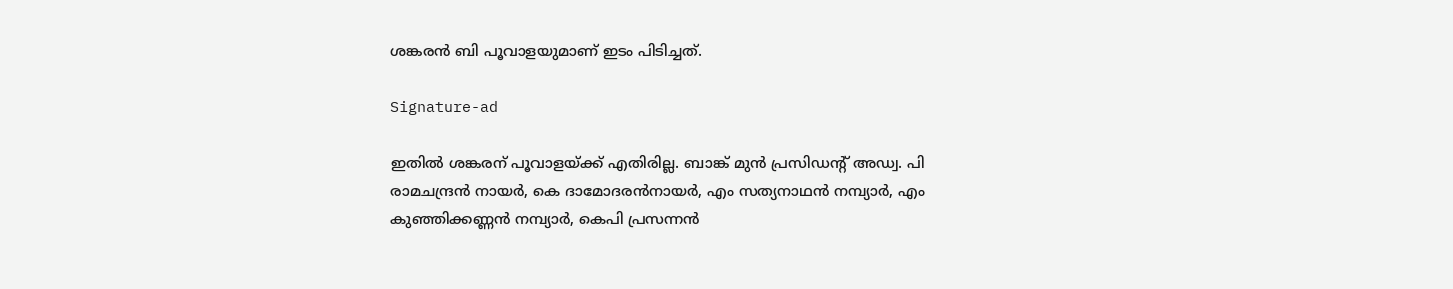ശങ്കരന്‍ ബി പൂവാളയുമാണ് ഇടം പിടിച്ചത്.

Signature-ad

ഇതില്‍ ശങ്കരന് പൂവാളയ്ക്ക് എതിരില്ല. ബാങ്ക് മുന്‍ പ്രസിഡന്റ് അഡ്വ. പി രാമചന്ദ്രന്‍ നായര്‍, കെ ദാമോദരന്‍നായര്‍, എം സത്യനാഥന്‍ നമ്പ്യാര്‍, എം കുഞ്ഞിക്കണ്ണന്‍ നമ്പ്യാര്‍, കെപി പ്രസന്നന്‍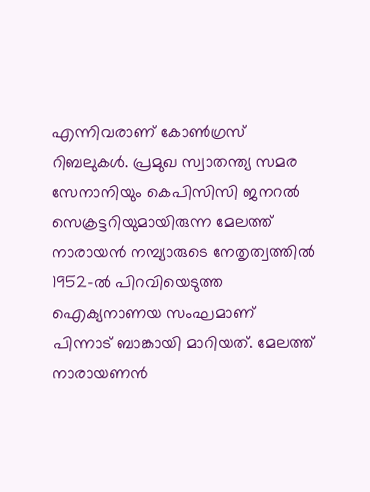എന്നിവരാണ് കോണ്‍ഗ്രസ് റിബലുകള്‍. പ്രമുഖ സ്വാതന്ത്യ സമര സേനാനിയും കെപിസിസി ജനറല്‍ സെക്രട്ടറിയുമായിരുന്ന മേലത്ത് നാരായന്‍ നമ്പ്യാരുടെ നേതൃത്വത്തില്‍ 1952-ല്‍ പിറവിയെടുത്ത ഐക്യനാണയ സംഘമാണ് പിന്നാട് ബാങ്കായി മാറിയത്. മേലത്ത് നാരായണന്‍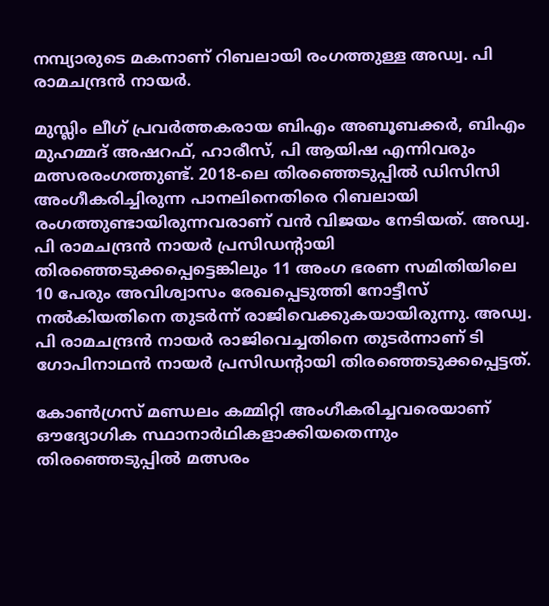നമ്പ്യാരുടെ മകനാണ് റിബലായി രംഗത്തുള്ള അഡ്വ. പി രാമചന്ദ്രന്‍ നായര്‍.

മുസ്ലിം ലീഗ് പ്രവര്‍ത്തകരായ ബിഎം അബൂബക്കര്‍, ബിഎം മുഹമ്മദ് അഷറഫ്, ഹാരീസ്, പി ആയിഷ എന്നിവരും മത്സരരംഗത്തുണ്ട്. 2018-ലെ തിരഞ്ഞെടുപ്പില്‍ ഡിസിസി അംഗീകരിച്ചിരുന്ന പാനലിനെതിരെ റിബലായി രംഗത്തുണ്ടായിരുന്നവരാണ് വന്‍ വിജയം നേടിയത്. അഡ്വ. പി രാമചന്ദ്രന്‍ നായര്‍ പ്രസിഡന്റായി തിരഞ്ഞെടുക്കപ്പെട്ടെങ്കിലും 11 അംഗ ഭരണ സമിതിയിലെ 10 പേരും അവിശ്വാസം രേഖപ്പെടുത്തി നോട്ടീസ് നല്‍കിയതിനെ തുടര്‍ന്ന് രാജിവെക്കുകയായിരുന്നു. അഡ്വ. പി രാമചന്ദ്രന്‍ നായര്‍ രാജിവെച്ചതിനെ തുടര്‍ന്നാണ് ടി ഗോപിനാഥന്‍ നായര്‍ പ്രസിഡന്റായി തിരഞ്ഞെടുക്കപ്പെട്ടത്.

കോണ്‍ഗ്രസ് മണ്ഡലം കമ്മിറ്റി അംഗീകരിച്ചവരെയാണ് ഔദ്യോഗിക സ്ഥാനാര്‍ഥികളാക്കിയതെന്നും തിരഞ്ഞെടുപ്പില്‍ മത്സരം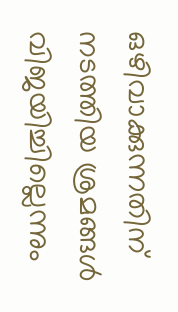ഒഴിവാക്കുന്നതിന് നടത്തിയ ശ്രമങ്ങള്‍ വിജയിച്ചില്ലെന്നും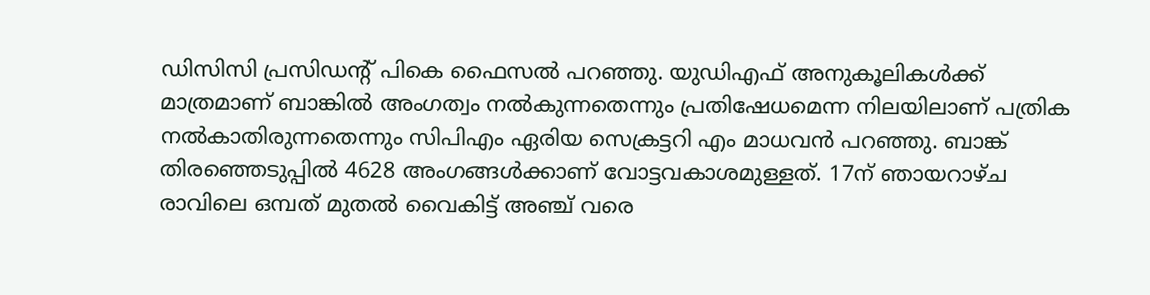ഡിസിസി പ്രസിഡന്റ് പികെ ഫൈസല്‍ പറഞ്ഞു. യുഡിഎഫ് അനുകൂലികള്‍ക്ക് മാത്രമാണ് ബാങ്കില്‍ അംഗത്വം നല്‍കുന്നതെന്നും പ്രതിഷേധമെന്ന നിലയിലാണ് പത്രിക നല്‍കാതിരുന്നതെന്നും സിപിഎം ഏരിയ സെക്രട്ടറി എം മാധവന്‍ പറഞ്ഞു. ബാങ്ക് തിരഞ്ഞെടുപ്പില്‍ 4628 അംഗങ്ങള്‍ക്കാണ് വോട്ടവകാശമുള്ളത്. 17ന് ഞായറാഴ്ച രാവിലെ ഒമ്പത് മുതല്‍ വൈകിട്ട് അഞ്ച് വരെ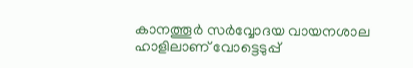കാനത്തൂര്‍ സര്‍വ്വോദയ വായനശാല ഹാളിലാണ് വോട്ടെടുപ്പ്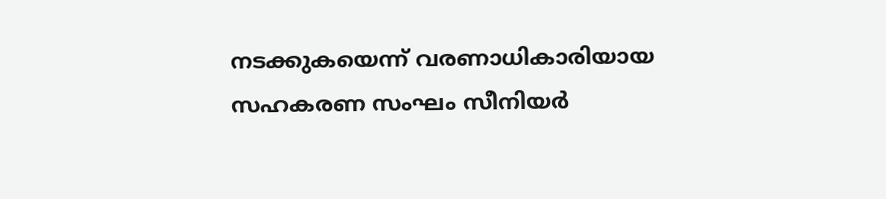നടക്കുകയെന്ന് വരണാധികാരിയായ സഹകരണ സംഘം സീനിയര്‍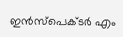ഇന്‍സ്പെക്ടര്‍ എം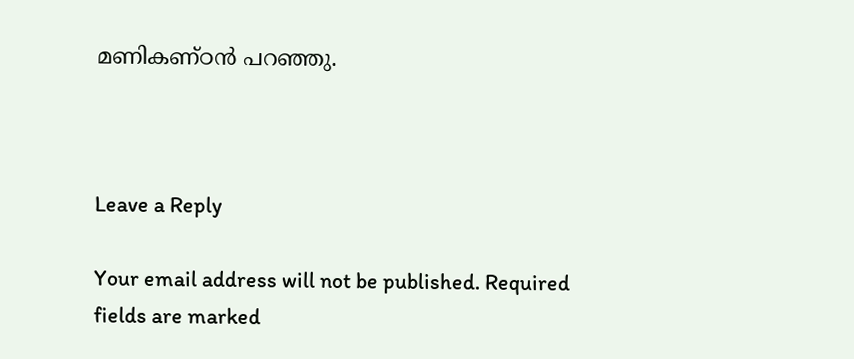മണികണ്ഠന്‍ പറഞ്ഞു.



Leave a Reply

Your email address will not be published. Required fields are marked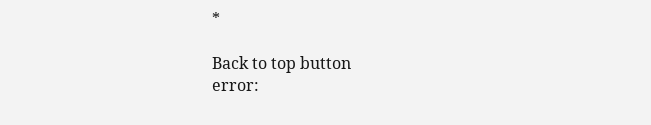*

Back to top button
error: